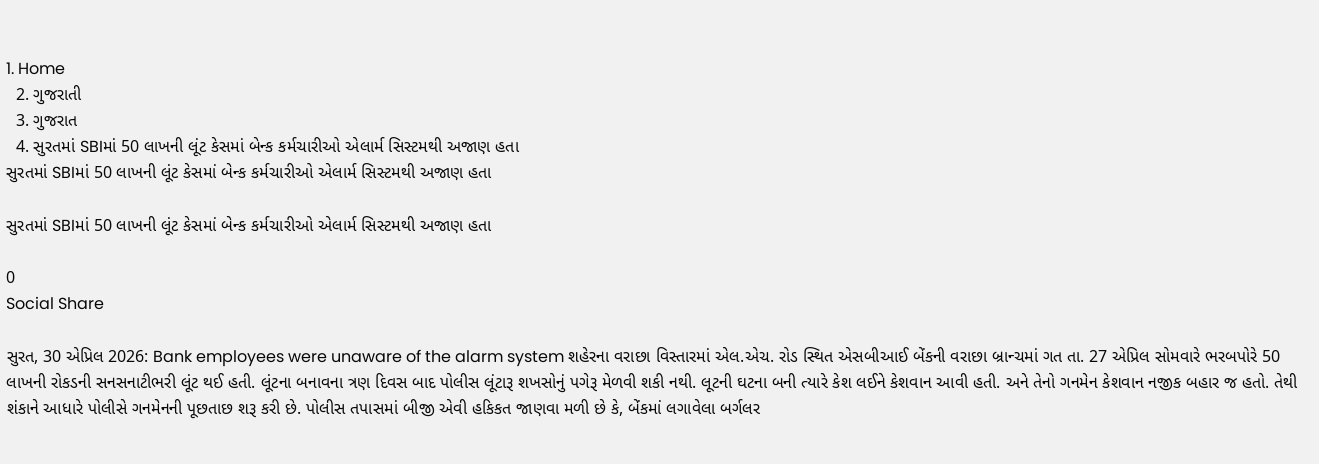1. Home
  2. ગુજરાતી
  3. ગુજરાત
  4. સુરતમાં SBIમાં 50 લાખની લૂંટ કેસમાં બેન્ક કર્મચારીઓ એલાર્મ સિસ્ટમથી અજાણ હતા
સુરતમાં SBIમાં 50 લાખની લૂંટ કેસમાં બેન્ક કર્મચારીઓ એલાર્મ સિસ્ટમથી અજાણ હતા

સુરતમાં SBIમાં 50 લાખની લૂંટ કેસમાં બેન્ક કર્મચારીઓ એલાર્મ સિસ્ટમથી અજાણ હતા

0
Social Share

સુરત, 30 એપ્રિલ 2026: Bank employees were unaware of the alarm system શહેરના વરાછા વિસ્તારમાં એલ.એચ. રોડ સ્થિત એસબીઆઈ બેંકની વરાછા બ્રાન્ચમાં ગત તા. 27 એપ્રિલ સોમવારે ભરબપોરે 50 લાખની રોકડની સનસનાટીભરી લૂંટ થઈ હતી. લૂંટના બનાવના ત્રણ દિવસ બાદ પોલીસ લૂંટારૂ શખસોનું પગેરૂ મેળવી શકી નથી. લૂટની ઘટના બની ત્યારે કેશ લઈને કેશવાન આવી હતી. અને તેનો ગનમેન કેશવાન નજીક બહાર જ હતો. તેથી શંકાને આધારે પોલીસે ગનમેનની પૂછતાછ શરૂ કરી છે. પોલીસ તપાસમાં બીજી એવી હકિકત જાણવા મળી છે કે, બેંકમાં લગાવેલા બર્ગલર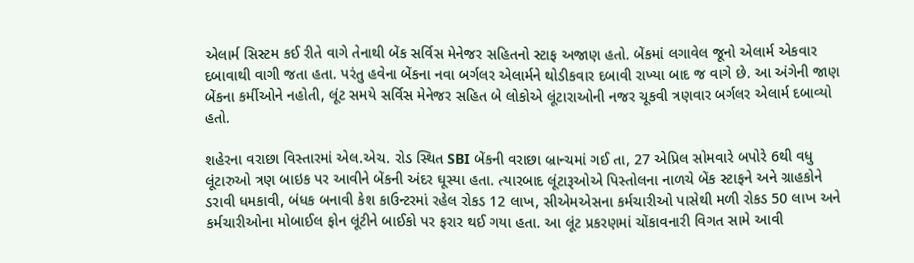એલાર્મ સિસ્ટમ કઈ રીતે વાગે તેનાથી બેંક સર્વિસ મેનેજર સહિતનો સ્ટાફ અજાણ હતો. બેંકમાં લગાવેલ જૂનો એલાર્મ એકવાર દબાવાથી વાગી જતા હતા. પરંતુ હવેના બેંકના નવા બર્ગલર એલાર્મને થોડીકવાર દબાવી રાખ્યા બાદ જ વાગે છે. આ અંગેની જાણ બેંકના કર્મીઓને નહોતી, લૂંટ સમયે સર્વિસ મેનેજર સહિત બે લોકોએ લૂંટારાઓની નજર ચૂકવી ત્રણવાર બર્ગલર એલાર્મ દબાવ્યો હતો.

શહેરના વરાછા વિસ્તારમાં એલ.એચ. રોડ સ્થિત SBI બેંકની વરાછા બ્રાન્ચમાં ગઈ તા, 27 એપ્રિલ સોમવારે બપોરે 6થી વધુ લૂંટારુઓ ત્રણ બાઇક પર આવીને બેંકની અંદર ઘૂસ્યા હતા. ત્યારબાદ લૂંટારૂઓએ પિસ્તોલના નાળચે બેંક સ્ટાફને અને ગ્રાહકોને ડરાવી ધમકાવી, બંધક બનાવી કેશ કાઉન્ટરમાં રહેલ રોકડ 12 લાખ, સીએમએસના કર્મચારીઓ પાસેથી મળી રોકડ 50 લાખ અને કર્મચારીઓના મોબાઈલ ફોન લૂંટીને બાઈકો પર ફરાર થઈ ગયા હતા. આ લૂંટ પ્રકરણમાં ચોંકાવનારી વિગત સામે આવી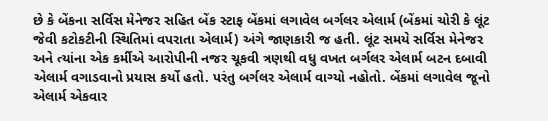છે કે બેંકના સર્વિસ મેનેજર સહિત બેંક સ્ટાફ બેંકમાં લગાવેલ બર્ગલર એલાર્મ (બેંકમાં ચોરી કે લૂંટ જેવી કટોકટીની સ્થિતિમાં વપરાતા એલાર્મ) અંગે જાણકારી જ હતી. લૂંટ સમયે સર્વિસ મેનેજર અને ત્યાંના એક કર્મીએ આરોપીની નજર ચૂકવી ત્રણથી વધુ વખત બર્ગલર એલાર્મ બટન દબાવી એલાર્મ વગાડવાનો પ્રયાસ કર્યો હતો. પરંતુ બર્ગલર એલાર્મ વાગ્યો નહોતો. બેંકમાં લગાવેલ જૂનો એલાર્મ એકવાર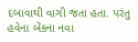દબાવાથી વાગી જતા હતા. પરંતુ હવેના બેંકના નવા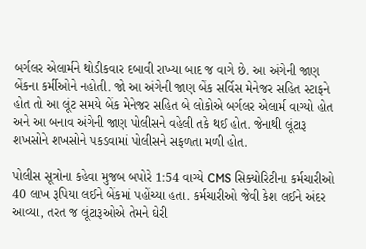બર્ગલર એલાર્મને થોડીકવાર દબાવી રાખ્યા બાદ જ વાગે છે. આ અંગેની જાણ બેંકના કર્મીઓને નહોતી. જો આ અંગેની જાણ બેંક સર્વિસ મેનેજર સહિત સ્ટાફને હોત તો આ લૂંટ સમયે બેંક મેનેજર સહિત બે લોકોએ બર્ગલર એલાર્મ વાગ્યો હોત અને આ બનાવ અંગેની જાણ પોલીસને વહેલી તકે થઈ હોત. જેનાથી લૂંટારૂ શખસોને શખસોને પકડવામાં પોલીસને સફળતા મળી હોત.

પોલીસ સૂત્રોના કહેવા મુજબ બપોરે 1:54 વાગ્યે CMS સિક્યોરિટીના કર્મચારીઓ 40 લાખ રૂપિયા લઈને બેંકમાં પહોંચ્યા હતા. કર્મચારીઓ જેવી કેશ લઈને અંદર આવ્યા, તરત જ લૂંટારૂઓએ તેમને ઘેરી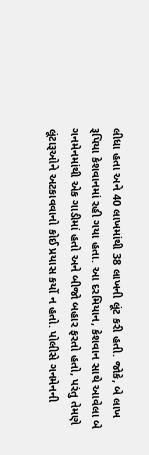લીધા હતા અને 40 લાખમાંથી 38 લાખની લૂંટ કરી હતી. જોકે, બે લાખ રૂપિયા કેશવાનમાં રહી ગયા હતા. આ દરમિયાન, કેશવાન સાથે આવેલા બે ગનમેનમાંથી એક ગાડીમાં હતો અને બીજો બહાર ફરતો હતો, પરંતુ તેમણે લૂંટારૂઓને અટકાવવાનો કોઈ પ્રયાસ કર્યો ન હતો. પોલીસે ગનમેનની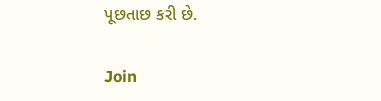પૂછતાછ કરી છે.

Join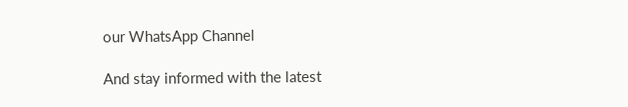our WhatsApp Channel

And stay informed with the latest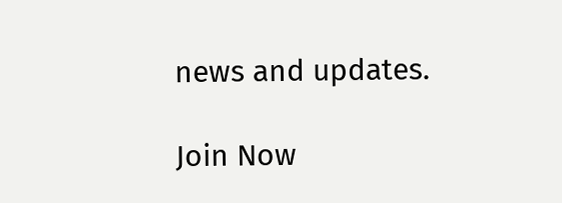news and updates.

Join Now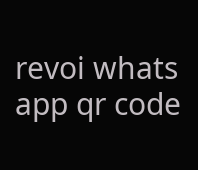revoi whats app qr code